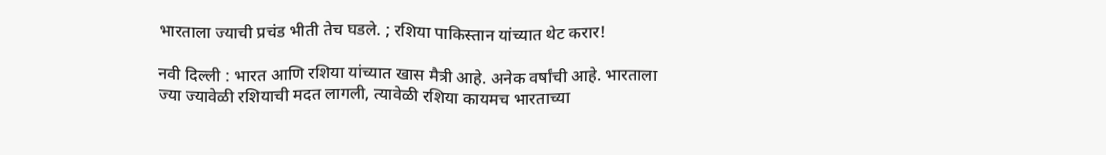भारताला ज्याची प्रचंड भीती तेच घडले. ; रशिया पाकिस्तान यांच्यात थेट करार!

नवी दिल्ली : भारत आणि रशिया यांच्यात खास मैत्री आहे. अनेक वर्षांची आहे. भारताला ज्या ज्यावेळी रशियाची मदत लागली, त्यावेळी रशिया कायमच भारताच्या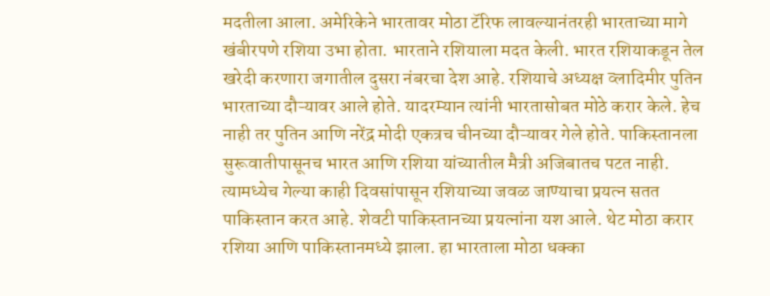मदतीला आला. अमेरिकेने भारतावर मोठा टॅरिफ लावल्यानंतरही भारताच्या मागे खंबीरपणे रशिया उभा होता. भारताने रशियाला मदत केली. भारत रशियाकडून तेल खरेदी करणारा जगातील दुसरा नंबरचा देश आहे. रशियाचे अध्यक्ष व्लादिमीर पुतिन भारताच्या दौऱ्यावर आले होते. यादरम्यान त्यांनी भारतासोबत मोठे करार केले. हेच नाही तर पुतिन आणि नरेंद्र मोदी एकत्रच चीनच्या दौऱ्यावर गेले होते. पाकिस्तानला सुरूवातीपासूनच भारत आणि रशिया यांच्यातील मैत्री अजिबातच पटत नाही. त्यामध्येच गेल्या काही दिवसांपासून रशियाच्या जवळ जाण्याचा प्रयत्न सतत पाकिस्तान करत आहे. शेवटी पाकिस्तानच्या प्रयत्नांना यश आले. थेट मोठा करार रशिया आणि पाकिस्तानमध्ये झाला. हा भारताला मोठा धक्का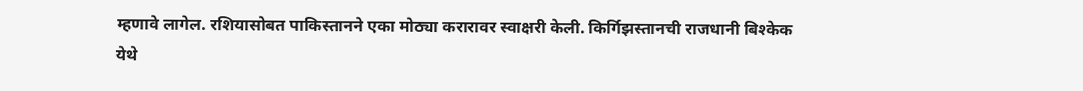म्हणावे लागेल. रशियासोबत पाकिस्तानने एका मोठ्या करारावर स्वाक्षरी केली. किर्गिझस्तानची राजधानी बिश्केक येथे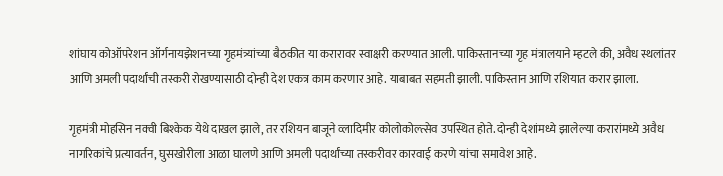शांघाय कोऑपरेशन ऑर्गनायझेशनच्या गृहमंत्र्यांच्या बैठकीत या करारावर स्वाक्षरी करण्यात आली. पाकिस्तानच्या गृह मंत्रालयाने म्हटले की, अवैध स्थलांतर आणि अमली पदार्थांची तस्करी रोखण्यासाठी दोन्ही देश एकत्र काम करणार आहे. याबाबत सहमती झाली. पाकिस्तान आणि रशियात करार झाला.

गृहमंत्री मोहसिन नक्वी बिश्केक येथे दाखल झाले, तर रशियन बाजूने व्लादिमीर कोलोकोल्त्सेव उपस्थित होते. दोन्ही देशांमध्ये झालेल्या करारांमध्ये अवैध नागरिकांचे प्रत्यावर्तन, घुसखोरीला आळा घालणे आणि अमली पदार्थांच्या तस्करीवर कारवाई करणे यांचा समावेश आहे.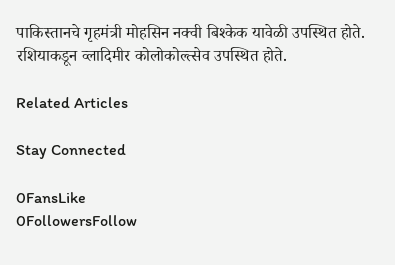पाकिस्तानचे गृहमंत्री मोहसिन नक्वी बिश्केक यावेळी उपस्थित होते. रशियाकडून व्लादिमीर कोलोकोल्त्सेव उपस्थित होते.

Related Articles

Stay Connected

0FansLike
0FollowersFollow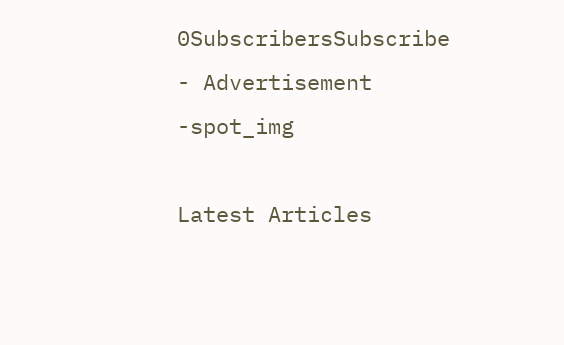0SubscribersSubscribe
- Advertisement -spot_img

Latest Articles